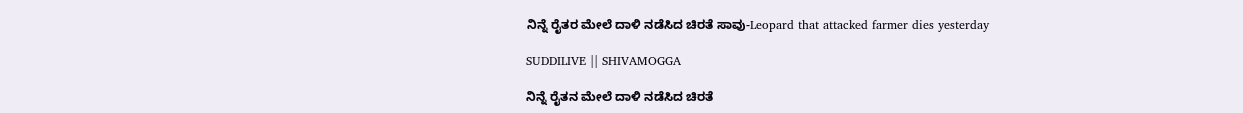ನಿನ್ನೆ ರೈತರ ಮೇಲೆ ದಾಳಿ ನಡೆಸಿದ ಚಿರತೆ ಸಾವು-Leopard that attacked farmer dies yesterday

SUDDILIVE || SHIVAMOGGA

ನಿನ್ನೆ ರೈತನ ಮೇಲೆ ದಾಳಿ ನಡೆಸಿದ ಚಿರತೆ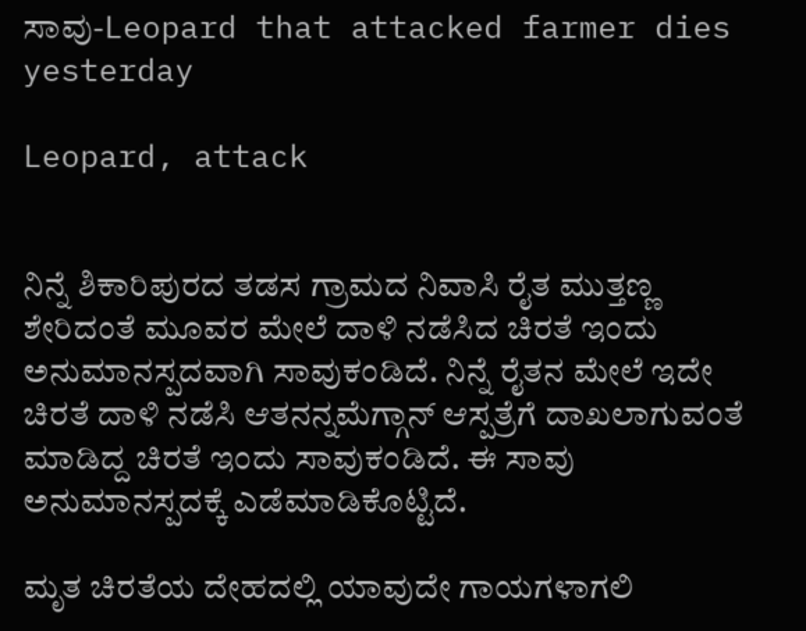ಸಾವು-Leopard that attacked farmer dies yesterday

Leopard, attack


ನಿನ್ನೆ ಶಿಕಾರಿಪುರದ ತಡಸ ಗ್ರಾಮದ ನಿವಾಸಿ ರೈತ ಮುತ್ತಣ್ಣ ಶೇರಿದಂತೆ ಮೂವರ ಮೇಲೆ ದಾಳಿ ನಡೆಸಿದ ಚಿರತೆ ಇಂದು ಅನುಮಾನಸ್ಪದವಾಗಿ ಸಾವುಕಂಡಿದೆ. ನಿನ್ನೆ ರೈತನ ಮೇಲೆ ಇದೇ ಚಿರತೆ ದಾಳಿ ನಡೆಸಿ ಆತನನ್ನ‌ಮೆಗ್ಗಾನ್ ಆಸ್ಪತ್ರೆಗೆ ದಾಖಲಾಗುವಂತೆ ಮಾಡಿದ್ದ ಚಿರತೆ ಇಂದು ಸಾವುಕಂಡಿದೆ. ಈ ಸಾವು ಅನುಮಾನಸ್ಪದಕ್ಕೆ ಎಡೆಮಾಡಿಕೊಟ್ಟಿದೆ.

ಮೃತ ಚಿರತೆಯ ದೇಹದಲ್ಲಿ ಯಾವುದೇ ಗಾಯಗಳಾಗಲಿ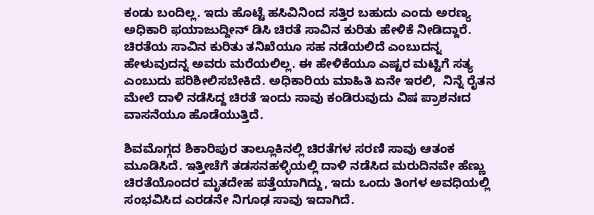ಕಂಡು ಬಂದಿಲ್ಲ. ಇದು ಹೊಟ್ಟೆ ಹಸಿವಿನಿಂದ ಸತ್ತಿರ ಬಹುದು ಎಂದು ಅರಣ್ಯ ಅಧಿಕಾರಿ ಫಯಾಜುದ್ದೀನ್ ಡಿಸಿ ಚಿರತೆ ಸಾವಿನ ಕುರಿತು ಹೇಳಿಕೆ ನೀಡಿದ್ದಾರೆ. ಚಿರತೆಯ ಸಾವಿನ ಕುರಿತು ತನಿಖೆಯೂ ಸಹ ನಡೆಯಲಿದೆ ಎಂಬುದನ್ನ ಹೇಳುವುದನ್ನ ಅವರು ಮರೆಯಲಿಲ್ಲ. ಈ ಹೇಳಿಕೆಯೂ ಎಷ್ಟರ ಮಟ್ಟಿಗೆ ಸತ್ಯ ಎಂಬುದು ಪರಿಶೀಲಿಸಬೇಕಿದೆ. ಅಧಿಕಾರಿಯ ಮಾಹಿತಿ ಏನೇ ಇರಲಿ,  ನಿನ್ನೆ ರೈತನ ಮೇಲೆ ದಾಳಿ ನಡೆಸಿದ್ದ ಚಿರತೆ ಇಂದು ಸಾವು ಕಂಡಿರುವುದು ವಿಷ ಪ್ರಾಶನಃದ ವಾಸನೆಯೂ ಹೊಡೆಯುತ್ತಿದೆ.

ಶಿವಮೊಗ್ಗದ ಶಿಕಾರಿಪುರ ತಾಲ್ಲೂಕಿನಲ್ಲಿ ಚಿರತೆಗಳ ಸರಣಿ ಸಾವು ಆತಂಕ ಮೂಡಿಸಿದೆ. ಇತ್ತೀಚೆಗೆ ತಡಸನಹಳ್ಳಿಯಲ್ಲಿ ದಾಳಿ ನಡೆಸಿದ ಮರುದಿನವೇ ಹೆಣ್ಣು ಚಿರತೆಯೊಂದರ ಮೃತದೇಹ ಪತ್ತೆಯಾಗಿದ್ದು, ಇದು ಒಂದು ತಿಂಗಳ ಅವಧಿಯಲ್ಲಿ ಸಂಭವಿಸಿದ ಎರಡನೇ ನಿಗೂಢ ಸಾವು ಇದಾಗಿದೆ.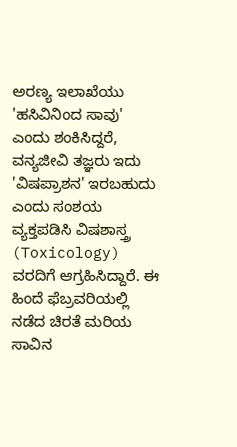ಅರಣ್ಯ ಇಲಾಖೆಯು 'ಹಸಿವಿನಿಂದ ಸಾವು' ಎಂದು ಶಂಕಿಸಿದ್ದರೆ, ವನ್ಯಜೀವಿ ತಜ್ಞರು ಇದು 'ವಿಷಪ್ರಾಶನ' ಇರಬಹುದು ಎಂದು ಸಂಶಯ ವ್ಯಕ್ತಪಡಿಸಿ ವಿಷಶಾಸ್ತ್ರ (Toxicology) ವರದಿಗೆ ಆಗ್ರಹಿಸಿದ್ದಾರೆ. ಈ ಹಿಂದೆ ಫೆಬ್ರವರಿಯಲ್ಲಿ ನಡೆದ ಚಿರತೆ ಮರಿಯ ಸಾವಿನ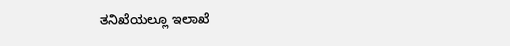ತನಿಖೆಯಲ್ಲೂ ಇಲಾಖೆ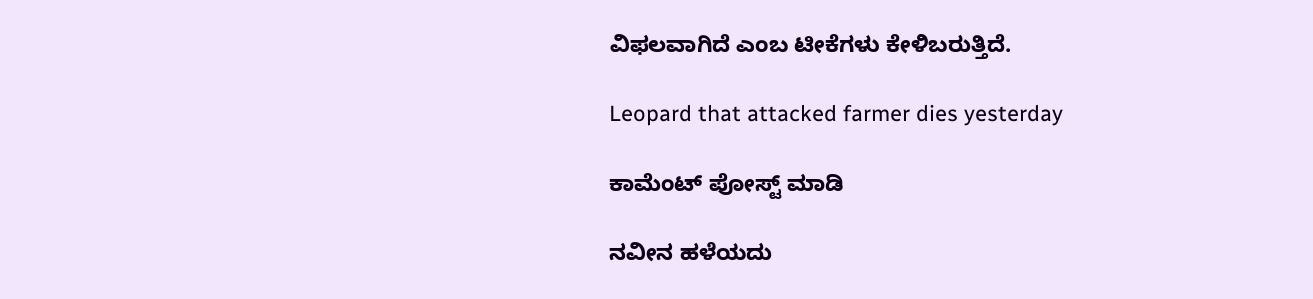ವಿಫಲವಾಗಿದೆ ಎಂಬ ಟೀಕೆಗಳು ಕೇಳಿಬರುತ್ತಿದೆ.

Leopard that attacked farmer dies yesterday

ಕಾಮೆಂಟ್‌‌ ಪೋಸ್ಟ್‌ ಮಾಡಿ

ನವೀನ ಹಳೆಯದು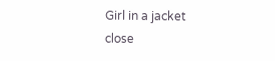Girl in a jacket
close